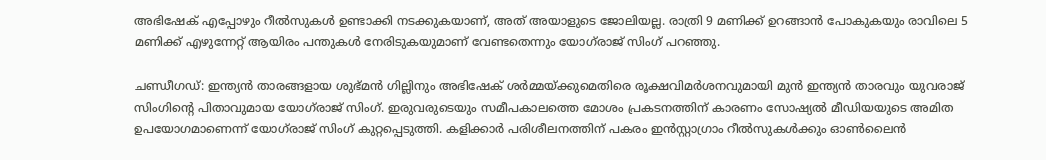അഭിഷേക് എപ്പോഴും റീൽസുകൾ ഉണ്ടാക്കി നടക്കുകയാണ്, അത് അയാളുടെ ജോലിയല്ല. രാത്രി 9 മണിക്ക് ഉറങ്ങാൻ പോകുകയും രാവിലെ 5 മണിക്ക് എഴുന്നേറ്റ് ആയിരം പന്തുകൾ നേരിടുകയുമാണ് വേണ്ടതെന്നും യോഗ്‌രാജ് സിംഗ് പറഞ്ഞു.

ചണ്ഡീഗഡ്: ഇന്ത്യൻ താരങ്ങളായ ശുഭ്മൻ ഗില്ലിനും അഭിഷേക് ശർമ്മയ്ക്കുമെതിരെ രൂക്ഷവിമർശനവുമായി മുൻ ഇന്ത്യൻ താരവും യുവരാജ് സിംഗിന്‍റെ പിതാവുമായ യോഗ്‌രാജ് സിംഗ്. ഇരുവരുടെയും സമീപകാലത്തെ മോശം പ്രകടനത്തിന് കാരണം സോഷ്യൽ മീഡിയയുടെ അമിത ഉപയോഗമാണെന്ന് യോഗ്‌രാജ് സിംഗ് കുറ്റപ്പെടുത്തി. കളിക്കാർ പരിശീലനത്തിന് പകരം ഇൻസ്റ്റാഗ്രാം റീൽസുകൾക്കും ഓൺലൈൻ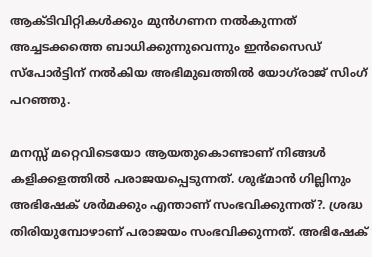ആക്ടിവിറ്റികള്‍ക്കും മുൻഗണന നൽകുന്നത് അച്ചടക്കത്തെ ബാധിക്കുന്നുവെന്നും ഇൻസൈഡ് സ്പോർട്ടിന് നൽകിയ അഭിമുഖത്തില്‍ യോഗ്‌രാജ് സിംഗ് പറഞ്ഞു.

മനസ്സ് മറ്റെവിടെയോ ആയതുകൊണ്ടാണ് നിങ്ങൾ കളിക്കളത്തില്‍ പരാജയപ്പെടുന്നത്. ശുഭ്മാൻ ഗില്ലിനും അഭിഷേക് ശര്‍മക്കും എന്താണ് സംഭവിക്കുന്നത്?. ശ്രദ്ധ തിരിയുമ്പോഴാണ് പരാജയം സംഭവിക്കുന്നത്. അഭിഷേക്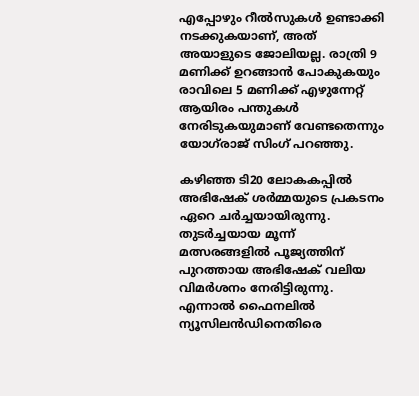എപ്പോഴും റീൽസുകൾ ഉണ്ടാക്കി നടക്കുകയാണ്, അത് അയാളുടെ ജോലിയല്ല. രാത്രി 9 മണിക്ക് ഉറങ്ങാൻ പോകുകയും രാവിലെ 5 മണിക്ക് എഴുന്നേറ്റ് ആയിരം പന്തുകൾ നേരിടുകയുമാണ് വേണ്ടതെന്നും യോഗ്‌രാജ് സിംഗ് പറഞ്ഞു.

കഴിഞ്ഞ ടി20 ലോകകപ്പിൽ അഭിഷേക് ശർമ്മയുടെ പ്രകടനം ഏറെ ചർച്ചയായിരുന്നു. തുടർച്ചയായ മൂന്ന് മത്സരങ്ങളിൽ പൂജ്യത്തിന് പുറത്തായ അഭിഷേക് വലിയ വിമർശനം നേരിട്ടിരുന്നു. എന്നാൽ ഫൈനലിൽ ന്യൂസിലൻഡിനെതിരെ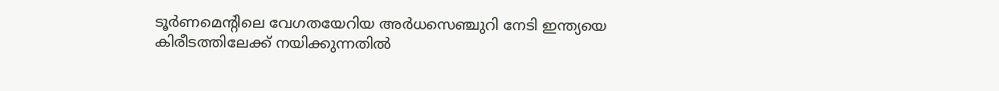ടൂർണമെന്‍റിലെ വേഗതയേറിയ അർധസെഞ്ചുറി നേടി ഇന്ത്യയെ കിരീടത്തിലേക്ക് നയിക്കുന്നതിൽ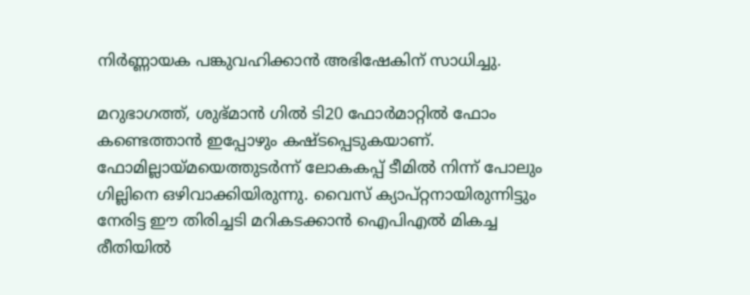നിർണ്ണായക പങ്കുവഹിക്കാൻ അഭിഷേകിന് സാധിച്ചു.

മറുഭാഗത്ത്, ശുഭ്മാൻ ഗിൽ ടി20 ഫോർമാറ്റിൽ ഫോം കണ്ടെത്താൻ ഇപ്പോഴും കഷ്ടപ്പെടുകയാണ്. ഫോമില്ലായ്മയെത്തുടർന്ന് ലോകകപ്പ് ടീമിൽ നിന്ന് പോലും ഗില്ലിനെ ഒഴിവാക്കിയിരുന്നു. വൈസ് ക്യാപ്റ്റനായിരുന്നിട്ടും നേരിട്ട ഈ തിരിച്ചടി മറികടക്കാൻ ഐപിഎൽ മികച്ച രീതിയിൽ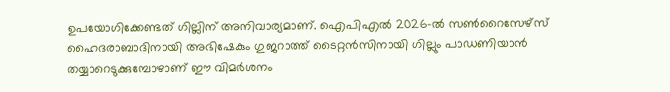ഉപയോഗിക്കേണ്ടത് ഗില്ലിന് അനിവാര്യമാണ്. ഐപിഎൽ 2026-ൽ സൺറൈസേഴ്‌സ് ഹൈദരാബാദിനായി അഭിഷേകും ഗുജറാത്ത് ടൈറ്റൻസിനായി ഗില്ലും പാഡണിയാൻ തയ്യാറെടുക്കുമ്പോഴാണ് ഈ വിമർശനം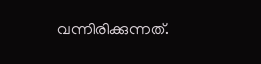വന്നിരിക്കുന്നത്.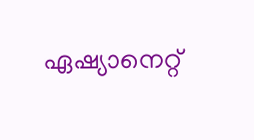ഏഷ്യാനെറ്റ്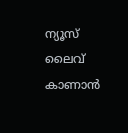ന്യൂസ് ലൈവ് കാണാന്‍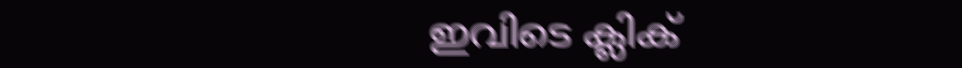ഇവിടെ ക്ലിക്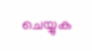ചെയ്യുക